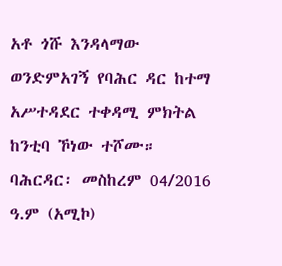አቶ ጎሹ እንዳላማው ወንድምአገኝ የባሕር ዳር ከተማ አሥተዳደር ተቀዳሚ ምክትል ከንቲባ ኾነው ተሾሙ።
ባሕርዳር፡ መስከረም 04/2016 ዓ.ም (አሚኮ)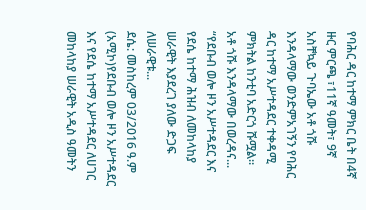የባሕር ዳር ከተማ ምክር ቤት በ4ኛ ዙር ምርጫ ፣11ኛ ዓመት፣ 9ኛ አስቸኳይ ጉባኤው አቶ ጎሹ እንዳላማው ወንድምአገኝን የባሕር ዳር ከተማ አሥተዳደር ተቀዳሚ ምክትል ከንቲባ አድርጎ ሹሟል።
አቶ ጎሹ እንዳላማው በወረዳና...
“የደቡብ ወሎ ዞን አሥተዳደር እና የደሴ ከተማ ሕዝብ ለመከላከያ ሠራዊት እያደረገ ያለው ድጋፍ ለሠራዊቱ...
ደሴ: መስከረም 03/2016 ዓ.ም (አሚኮ)የደቡብ ወሎ ዞን አሥተዳደር እና የደሴ ከተማ አሥተዳደር ለሀገር መከላከያ ሠራዊት አዲስ ዓመትን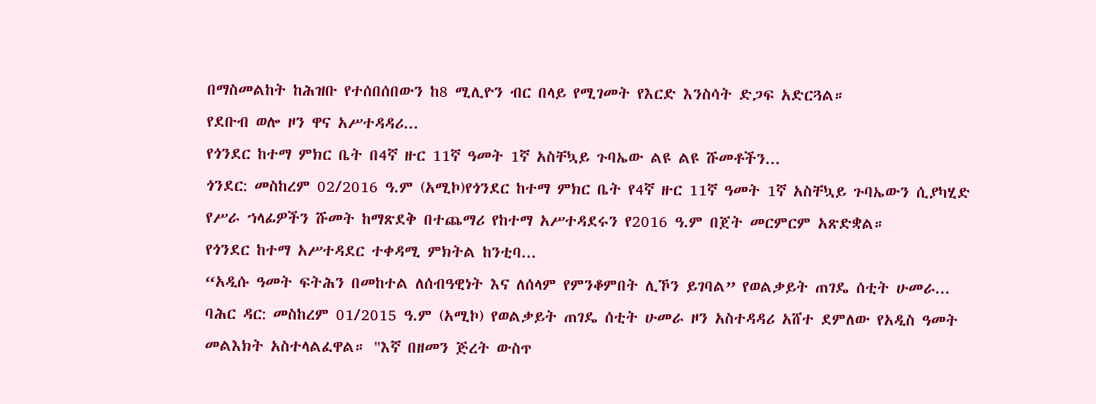በማስመልከት ከሕዝቡ የተሰበሰበውን ከ8 ሚሊዮን ብር በላይ የሚገመት የእርድ እንስሳት ድጋፍ አድርጓል።
የደቡብ ወሎ ዞን ዋና አሥተዳዳሪ...
የጎንደር ከተማ ምክር ቤት በ4ኛ ዙር 11ኛ ዓመት 1ኛ አስቸኳይ ጉባኤው ልዩ ልዩ ሹመቶችን...
ጎንደር: መስከረም 02/2016 ዓ.ም (አሚኮ)የጎንደር ከተማ ምክር ቤት የ4ኛ ዙር 11ኛ ዓመት 1ኛ አስቸኳይ ጉባኤውን ሲያካሂድ የሥራ ኀላፊዎችን ሹመት ከማጽደቅ በተጨማሪ የከተማ አሥተዳደሩን የ2016 ዓ.ም በጀት መርምርም አጽድቋል።
የጎንደር ከተማ አሥተዳደር ተቀዳሚ ምክትል ከንቲባ...
“አዲሱ ዓመት ፍትሕን በመከተል ለሰብዓዊነት እና ለሰላም የምንቆምበት ሊኾን ይገባል” የወልቃይት ጠገዴ ሰቲት ሁመራ...
ባሕር ዳር: መስከረም 01/2015 ዓ.ም (አሚኮ) የወልቃይት ጠገዴ ሰቲት ሁመራ ዞን አስተዳዳሪ አሸተ ደምለው የአዲስ ዓመት መልእክት አስተላልፈዋል። "እኛ በዘመን ጅረት ውስጥ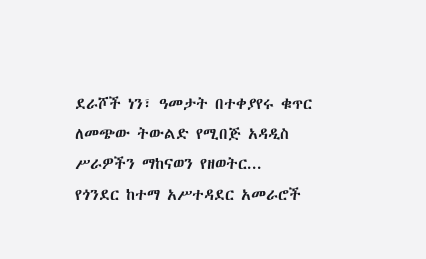ደራሾች ነን፣ ዓመታት በተቀያየሩ ቁጥር ለመጭው ትውልድ የሚበጅ አዳዲስ ሥራዎችን ማከናወን የዘወትር...
የጎንደር ከተማ አሥተዳደር አመራሮች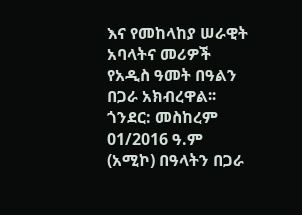እና የመከላከያ ሠራዊት አባላትና መሪዎች የአዲስ ዓመት በዓልን በጋራ አክብረዋል፡፡
ጎንደር: መስከረም 01/2016 ዓ.ም (አሚኮ) በዓላትን በጋራ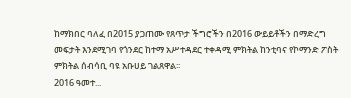ከማክበር ባለፈ በ2015 ያጋጠሙ የጸጥታ ችግሮችን በ2016 ውይይቶችን በማድረግ መፍታት እንደሚገባ የጎንደር ከተማ አሥተዳደር ተቀዳሚ ምክትል ከንቲባና የኮማንድ ፖስት ምክትል ሰብሳቢ ባዩ አቡሀይ ገልጸዋል፡፡
2016 ዓመተ...